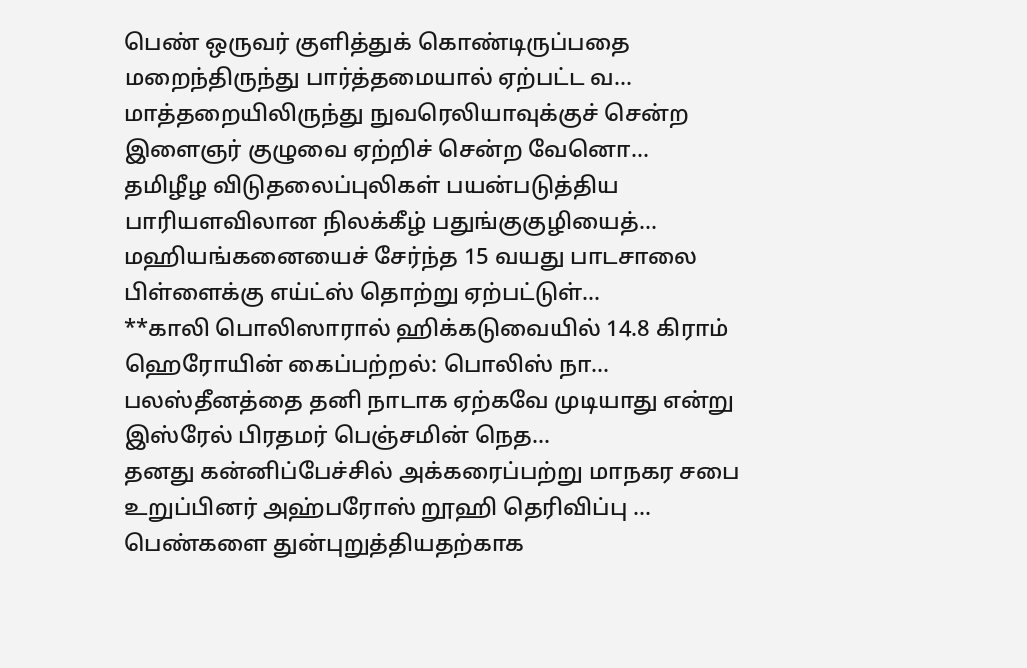பெண் ஒருவர் குளித்துக் கொண்டிருப்பதை மறைந்திருந்து பார்த்தமையால் ஏற்பட்ட வ…
மாத்தறையிலிருந்து நுவரெலியாவுக்குச் சென்ற இளைஞர் குழுவை ஏற்றிச் சென்ற வேனொ…
தமிழீழ விடுதலைப்புலிகள் பயன்படுத்திய பாரியளவிலான நிலக்கீழ் பதுங்குகுழியைத்…
மஹியங்கனையைச் சேர்ந்த 15 வயது பாடசாலை பிள்ளைக்கு எய்ட்ஸ் தொற்று ஏற்பட்டுள்…
**காலி பொலிஸாரால் ஹிக்கடுவையில் 14.8 கிராம் ஹெரோயின் கைப்பற்றல்: பொலிஸ் நா…
பலஸ்தீனத்தை தனி நாடாக ஏற்கவே முடியாது என்று இஸ்ரேல் பிரதமர் பெஞ்சமின் நெத…
தனது கன்னிப்பேச்சில் அக்கரைப்பற்று மாநகர சபை உறுப்பினர் அஹ்பரோஸ் றூஹி தெரிவிப்பு …
பெண்களை துன்புறுத்தியதற்காக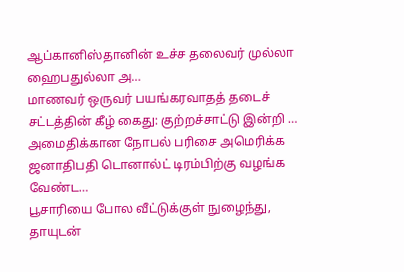ஆப்கானிஸ்தானின் உச்ச தலைவர் முல்லா ஹைபதுல்லா அ…
மாணவர் ஒருவர் பயங்கரவாதத் தடைச் சட்டத்தின் கீழ் கைது: குற்றச்சாட்டு இன்றி …
அமைதிக்கான நோபல் பரிசை அமெரிக்க ஜனாதிபதி டொனால்ட் டிரம்பிற்கு வழங்க வேண்ட…
பூசாரியை போல வீட்டுக்குள் நுழைந்து, தாயுடன்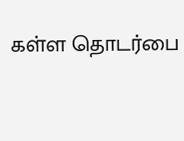கள்ள தொடர்பை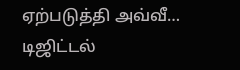ஏற்படுத்தி அவ்வீ…
டிஜிட்டல்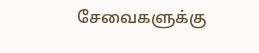சேவைகளுக்கு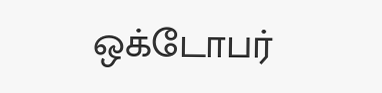ஒக்டோபர்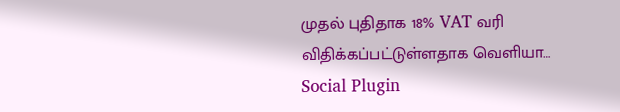முதல் புதிதாக 18% VAT வரி விதிக்கப்பட்டுள்ளதாக வெளியா…
Social Plugin